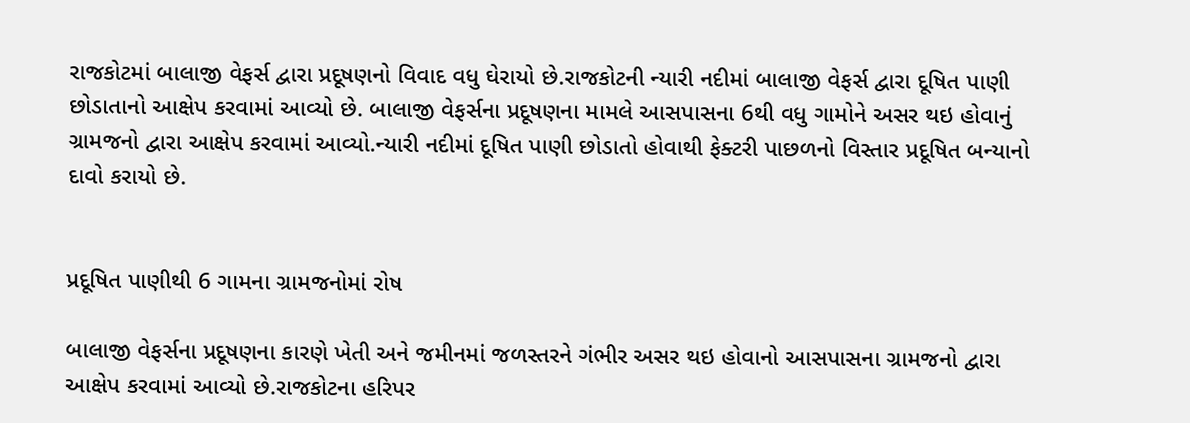રાજકોટમાં બાલાજી વેફર્સ દ્વારા પ્રદૂષણનો વિવાદ વધુ ઘેરાયો છે.રાજકોટની ન્યારી નદીમાં બાલાજી વેફર્સ દ્વારા દૂષિત પાણી છોડાતાનો આક્ષેપ કરવામાં આવ્યો છે. બાલાજી વેફર્સના પ્રદૂષણના મામલે આસપાસના 6થી વધુ ગામોને અસર થઇ હોવાનું ગ્રામજનો દ્વારા આક્ષેપ કરવામાં આવ્યો.ન્યારી નદીમાં દૂષિત પાણી છોડાતો હોવાથી ફેક્ટરી પાછળનો વિસ્તાર પ્રદૂષિત બન્યાનો દાવો કરાયો છે.


પ્રદૂષિત પાણીથી 6 ગામના ગ્રામજનોમાં રોષ

બાલાજી વેફર્સના પ્રદૂષણના કારણે ખેતી અને જમીનમાં જળસ્તરને ગંભીર અસર થઇ હોવાનો આસપાસના ગ્રામજનો દ્વારા આક્ષેપ કરવામાં આવ્યો છે.રાજકોટના હરિપર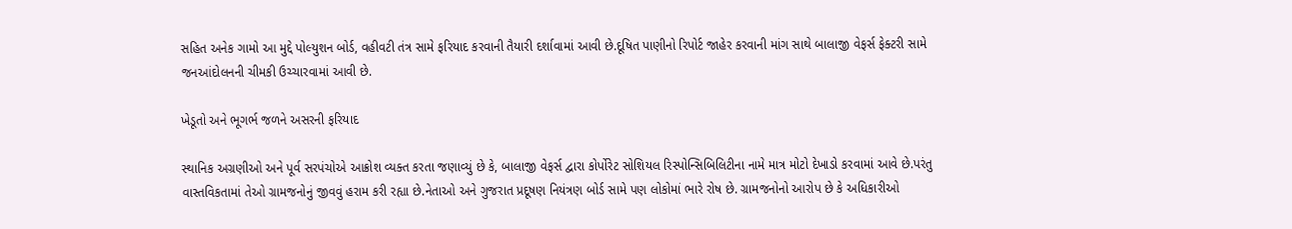સહિત અનેક ગામો આ મુદ્દે પોલ્યુશન બોર્ડ, વહીવટી તંત્ર સામે ફરિયાદ કરવાની તૈયારી દર્શાવામાં આવી છે.દૂષિત પાણીનો રિપોર્ટ જાહેર કરવાની માંગ સાથે બાલાજી વેફર્સ ફેક્ટરી સામે જનઆંદોલનની ચીમકી ઉચ્ચારવામાં આવી છે.

ખેડૂતો અને ભૂગર્ભ જળને અસરની ફરિયાદ

સ્થાનિક અગ્રણીઓ અને પૂર્વ સરપંચોએ આક્રોશ વ્યક્ત કરતા જણાવ્યું છે કે, બાલાજી વેફર્સ દ્વારા કોર્પોરેટ સોશિયલ રિસ્પોન્સિબિલિટીના નામે માત્ર મોટો દેખાડો કરવામાં આવે છે.પરંતુ વાસ્તવિકતામાં તેઓ ગ્રામજનોનું જીવવું હરામ કરી રહ્યા છે.નેતાઓ અને ગુજરાત પ્રદૂષણ નિયંત્રણ બોર્ડ સામે પણ લોકોમાં ભારે રોષ છે. ગ્રામજનોનો આરોપ છે કે અધિકારીઓ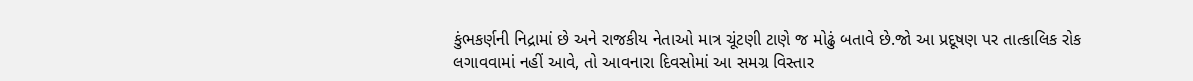કુંભકર્ણની નિદ્રામાં છે અને રાજકીય નેતાઓ માત્ર ચૂંટણી ટાણે જ મોઢું બતાવે છે.જો આ પ્રદૂષણ પર તાત્કાલિક રોક લગાવવામાં નહીં આવે, તો આવનારા દિવસોમાં આ સમગ્ર વિસ્તાર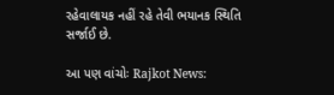રહેવાલાયક નહીં રહે તેવી ભયાનક સ્થિતિ સર્જાઈ છે.

આ પણ વાંચોઃ Rajkot News: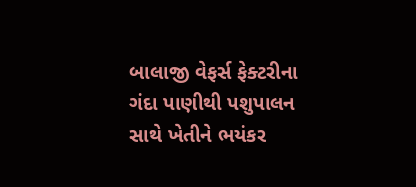બાલાજી વેફર્સ ફેક્ટરીના ગંદા પાણીથી પશુપાલન સાથે ખેતીને ભયંકર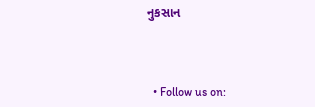નુકસાન



  • Follow us on: